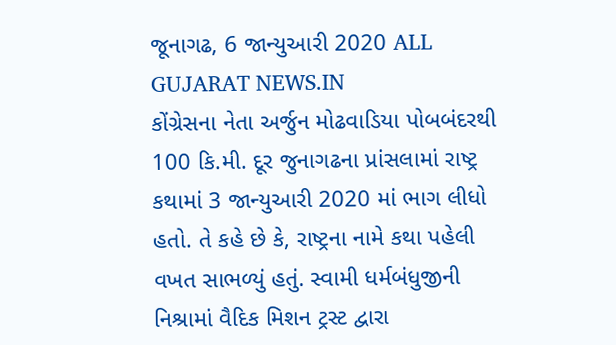જૂનાગઢ, 6 જાન્યુઆરી 2020 ALL GUJARAT NEWS.IN
કોંગ્રેસના નેતા અર્જુન મોઢવાડિયા પોબબંદરથી 100 કિ.મી. દૂર જુનાગઢના પ્રાંસલામાં રાષ્ટ્ર કથામાં 3 જાન્યુઆરી 2020 માં ભાગ લીધો હતો. તે કહે છે કે, રાષ્ટ્રના નામે કથા પહેલી વખત સાભળ્યું હતું. સ્વામી ધર્મબંધુજીની નિશ્રામાં વૈદિક મિશન ટ્રસ્ટ દ્વારા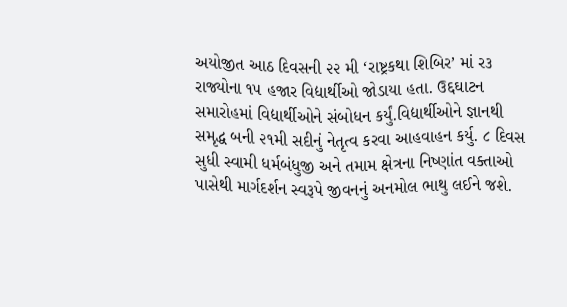અયોજીત આઠ દિવસની ૨૨ મી ‘રાષ્ટ્રકથા શિબિર’ માં ર૩ રાજ્યોના ૧૫ હજાર વિદ્યાર્થીઓ જોડાયા હતા. ઉદ્દઘાટન સમારોહમાં વિદ્યાર્થીઓને સંબોધન કર્યું.વિદ્યાર્થીઓને જ્ઞાનથી સમૃદ્ધ બની ૨૧મી સદીનું નેતૃત્વ કરવા આહવાહન કર્યુ. ૮ દિવસ સુધી સ્વામી ધર્મબંધુજી અને તમામ ક્ષેત્રના નિષ્ણાંત વક્તાઓ પાસેથી માર્ગદર્શન સ્વરૂપે જીવનનું અનમોલ ભાથુ લઈને જશે.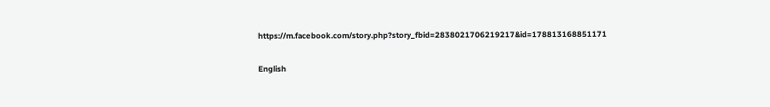https://m.facebook.com/story.php?story_fbid=2838021706219217&id=178813168851171

English